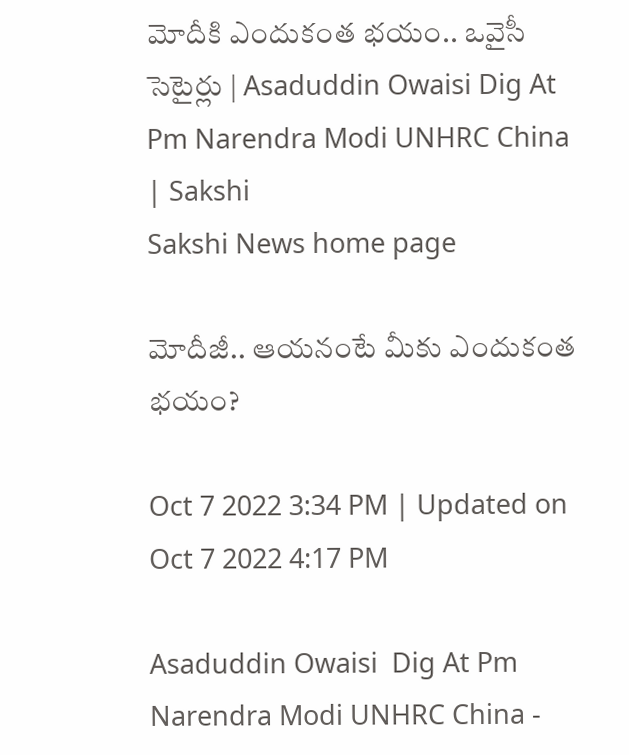మోదీకి ఎందుకంత భయం.. ఒవైసీ సెటైర్లు | Asaduddin Owaisi Dig At Pm Narendra Modi UNHRC China | Sakshi
Sakshi News home page

మోదీజీ.. ఆయనంటే మీకు ఎందుకంత భయం?

Oct 7 2022 3:34 PM | Updated on Oct 7 2022 4:17 PM

Asaduddin Owaisi  Dig At Pm Narendra Modi UNHRC China -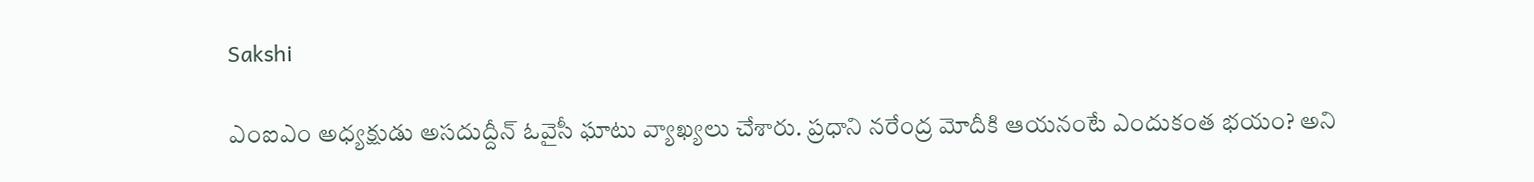Sakshi

ఎంఐఎం అధ్యక్షుడు అసదుద్దీన్ ఓవైసీ ఘాటు వ్యాఖ్యలు చేశారు. ప్రధాని నరేంద్ర మోదీకి ఆయనంటే ఎందుకంత భయం? అని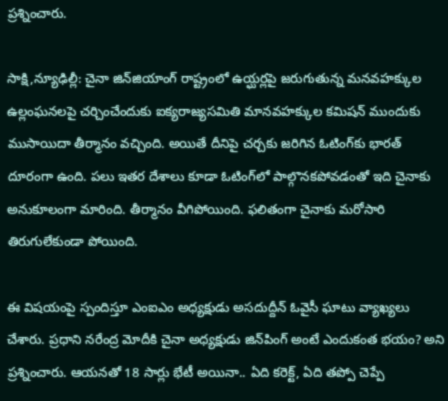ప్రశ్నించారు.

సాక్షి,న్యూఢిల్లీ: చైనా జిన్‌జియాంగ్ రాష్ట్రంలో ఉయ్ఘర్లపై జరుగుతున్న మనవహక్కుల ఉల్లంఘనలపై చర్చించేందుకు ఐక్యరాజ్యసమితి మానవహక్కుల కమిషన్ ముందుకు ముసాయిదా తీర్మానం వచ్చింది. అయితే దీనిపై చర్చకు జరిగిన ఓటింగ్‌కు భారత్‌ దూరంగా ఉంది. పలు ఇతర దేశాలు కూడా ఓటింగ్‍లో పాల్గొనకపోవడంతో ఇది చైనాకు అనుకూలంగా మారింది. తీర్మానం వీగిపోయింది. ఫలితంగా చైనాకు మరోసారి తిరుగులేకుండా పోయింది.

ఈ విషయంపై స్పందిస్తూ ఎంఐఎం అధ్యక్షుడు అసదుద్దీన్ ఓవైసీ ఘాటు వ్యాఖ్యలు చేశారు. ప్రధాని నరేంద్ర మోదీకి చైనా అధ్యక్షుడు జిన్‌పింగ్ అంటే ఎందుకంత భయం? అని ప్రశ్నించారు. ఆయనతో 18 సార్లు భేటీ అయినా.. ఏది కరెక్ట్‌, ఏది తప్పో చెప్పే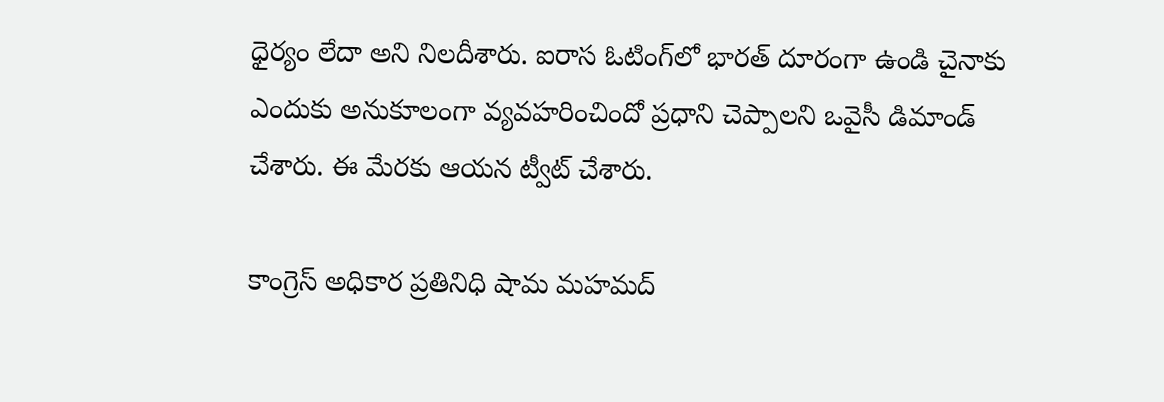ధైర్యం లేదా అని ‍నిలదీశారు. ఐరాస ఓటింగ్‌లో భారత్‌ దూరంగా ఉండి చైనాకు ఎందుకు అనుకూలంగా వ్యవహరించిందో ప్రధాని చెప్పాలని ఒవైసీ డిమాండ్ చేశారు. ఈ మేరకు ఆయన ట్వీట్ చేశారు.

కాంగ్రెస్ అధికార ప్రతినిధి షామ మహమద్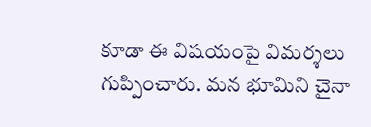కూడా ఈ విషయంపై విమర్శలు గుప్పించారు. మన భూమిని చైనా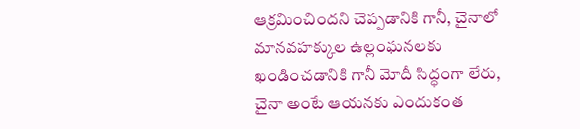ఆక్రమించిందని చెప్పడానికి గానీ, చైనాలో మానవహక్కుల ఉల్లంఘనలకు ఖండించడానికి గానీ మోదీ సిద్ధంగా లేరు, చైనా అంటే ఆయనకు ఎందుకంత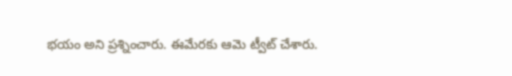భయం అని ప్రశ్నించారు. ఈమేరకు ఆమె ట్వీట్ చేశారు.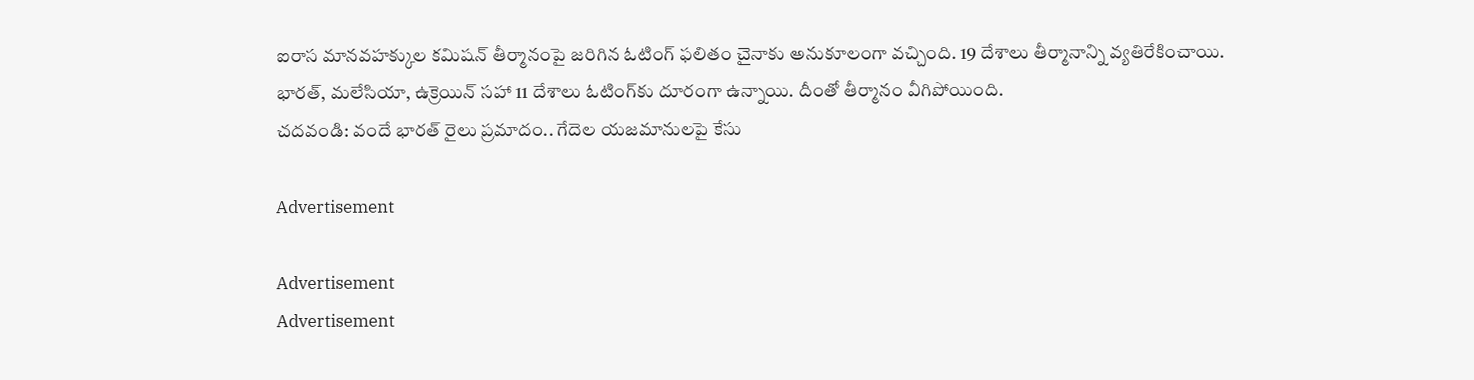ఐరాస మానవహక్కుల కమిషన్‌ తీర్మానంపై జరిగిన ఓటింగ్ ఫలితం చైనాకు అనుకూలంగా వచ్చింది. 19 దేశాలు తీర్మానాన్ని వ్యతిరేకించాయి. భారత్‌, మలేసియా, ఉక్రెయిన్ సహా 11 దేశాలు ఓటింగ్‌కు దూరంగా ఉన్నాయి. దీంతో తీర్మానం వీగిపోయింది.
చదవండి: వందే భారత్ రైలు ప్రమాదం.. గేదెల యజమానులపై కేసు

Advertisement

Advertisement
Advertisement